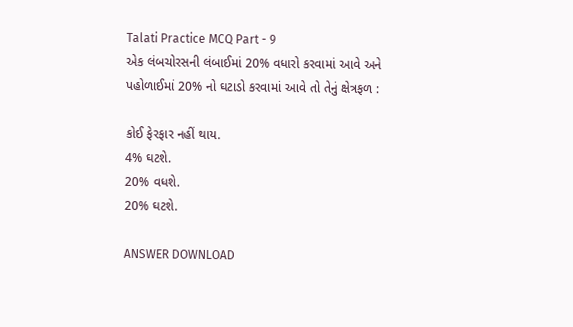Talati Practice MCQ Part - 9
એક લંબચોરસની લંબાઈમાં 20% વધારો કરવામાં આવે અને પહોળાઈમાં 20% નો ઘટાડો કરવામાં આવે તો તેનું ક્ષેત્રફળ :

કોઈ ફેરફાર નહીં થાય.
4% ઘટશે.
20% વધશે.
20% ઘટશે.

ANSWER DOWNLOAD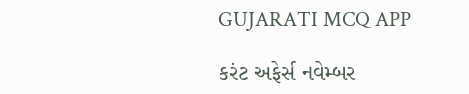GUJARATI MCQ APP

કરંટ અફેર્સ નવેમ્બર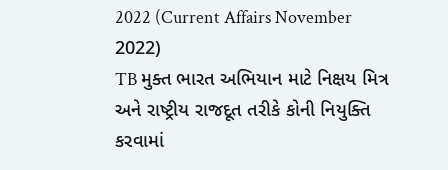2022 (Current Affairs November 2022)
TB મુક્ત ભારત અભિયાન માટે નિક્ષય મિત્ર અને રાષ્ટ્રીય રાજદૂત તરીકે કોની નિયુક્તિ કરવામાં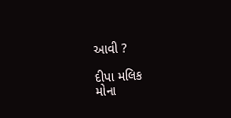આવી ?

દીપા મલિક
મોના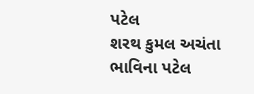પટેલ
શરથ કુમલ અચંતા
ભાવિના પટેલ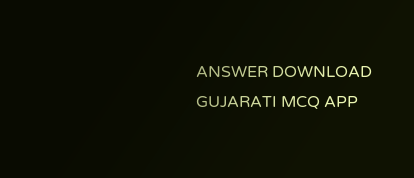ANSWER DOWNLOAD GUJARATI MCQ APP